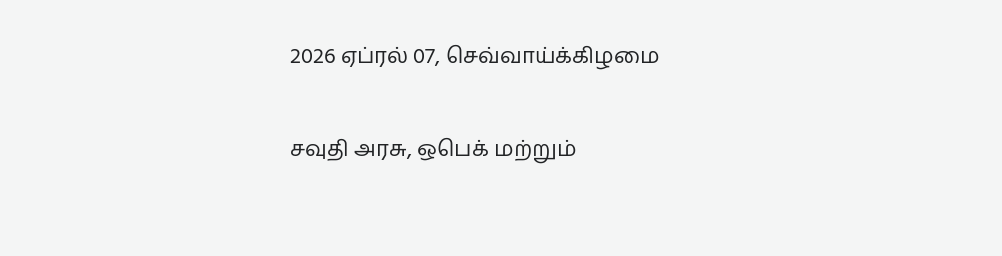2026 ஏப்ரல் 07, செவ்வாய்க்கிழமை

சவுதி அரசு, ஒபெக் மற்றும்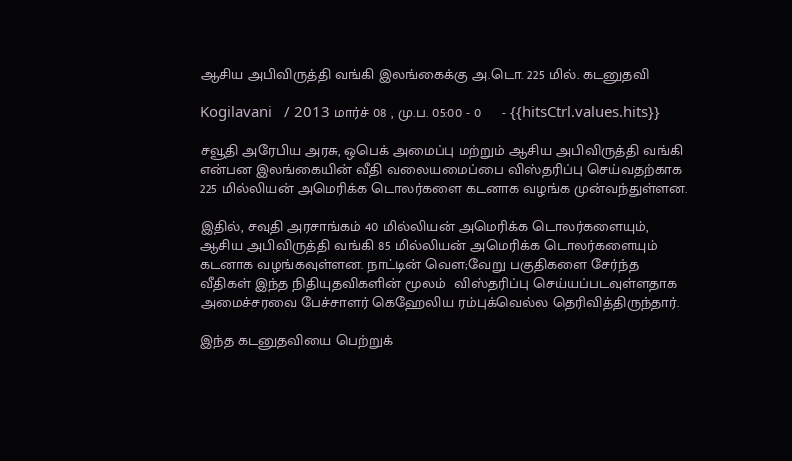ஆசிய அபிவிருத்தி வங்கி இலங்கைக்கு அ.டொ. 225 மில். கடனுதவி

Kogilavani   / 2013 மார்ச் 08 , மு.ப. 05:00 - 0     - {{hitsCtrl.values.hits}}

சவூதி அரேபிய அரசு, ஒபெக் அமைப்பு மற்றும் ஆசிய அபிவிருத்தி வங்கி என்பன இலங்கையின் வீதி வலையமைப்பை விஸ்தரிப்பு செய்வதற்காக 225 மில்லியன் அமெரிக்க டொலர்களை கடனாக வழங்க முன்வந்துள்ளன.

இதில், சவுதி அரசாங்கம் 40 மில்லியன் அமெரிக்க டொலர்களையும், ஆசிய அபிவிருத்தி வங்கி 85 மில்லியன் அமெரிக்க டொலர்களையும் கடனாக வழங்கவுள்ளன. நாட்டின் வௌ;வேறு பகுதிகளை சேர்ந்த வீதிகள் இந்த நிதியுதவிகளின் மூலம்  விஸ்தரிப்பு செய்யப்படவுள்ளதாக அமைச்சரவை பேச்சாளர் கெஹேலிய ரம்புக்வெல்ல தெரிவித்திருந்தார்.

இந்த கடனுதவியை பெற்றுக்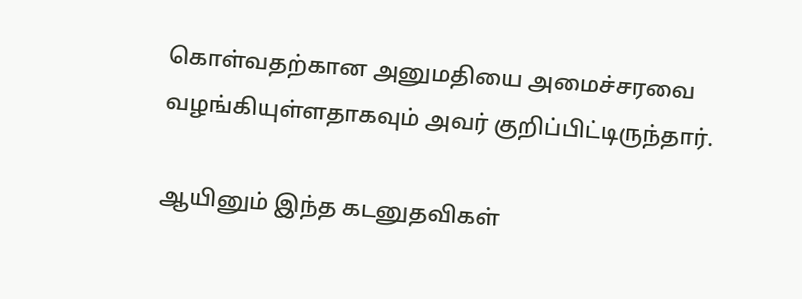கொள்வதற்கான அனுமதியை அமைச்சரவை வழங்கியுள்ளதாகவும் அவர் குறிப்பிட்டிருந்தார்.

ஆயினும் இந்த கடனுதவிகள்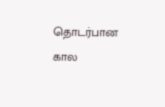தொடர்பான கால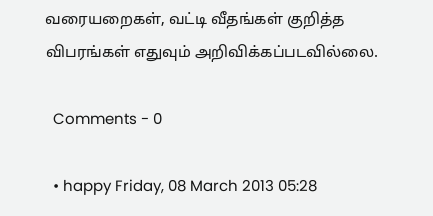வரையறைகள், வட்டி வீதங்கள் குறித்த விபரங்கள் எதுவும் அறிவிக்கப்படவில்லை.

  Comments - 0

  • happy Friday, 08 March 2013 05:28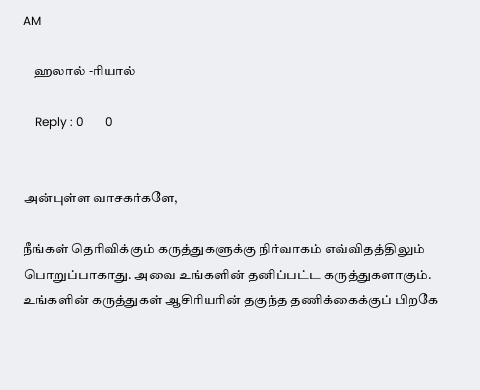AM

    ஹலால் -ரியால்

    Reply : 0       0


அன்புள்ள வாசகர்களே,

நீங்கள் தெரிவிக்கும் கருத்துகளுக்கு நிர்வாகம் எவ்விதத்திலும் பொறுப்பாகாது. அவை உங்களின் தனிப்பட்ட கருத்துகளாகும். உங்களின் கருத்துகள் ஆசிரியரின் தகுந்த தணிக்கைக்குப் பிறகே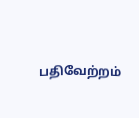பதிவேற்றம்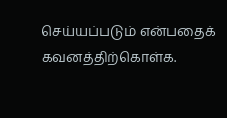செய்யப்படும் என்பதைக் கவனத்திற்கொள்க.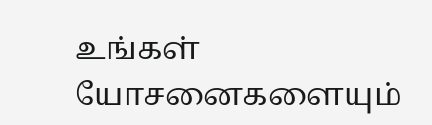உங்கள் யோசனைகளையும்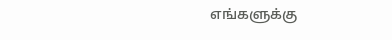எங்களுக்கு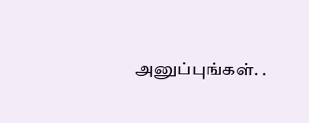அனுப்புங்கள். .